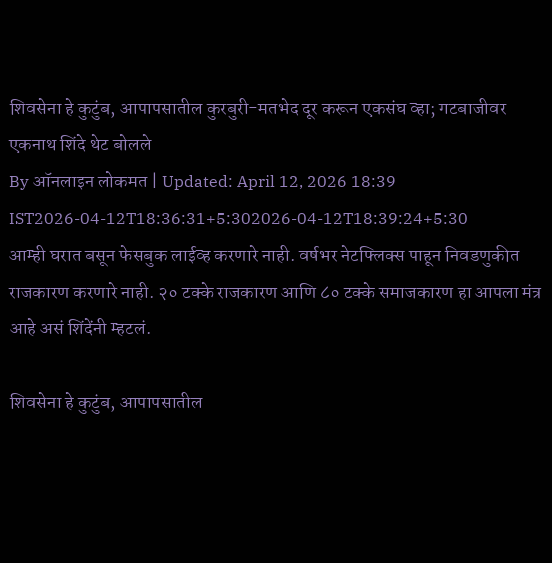शिवसेना हे कुटुंब, आपापसातील कुरबुरी-मतभेद दूर करून एकसंघ व्हा; गटबाजीवर एकनाथ शिंदे थेट बोलले
By ऑनलाइन लोकमत | Updated: April 12, 2026 18:39 IST2026-04-12T18:36:31+5:302026-04-12T18:39:24+5:30
आम्ही घरात बसून फेसबुक लाईव्ह करणारे नाही. वर्षभर नेटफ्लिक्स पाहून निवडणुकीत राजकारण करणारे नाही. २० टक्के राजकारण आणि ८० टक्के समाजकारण हा आपला मंत्र आहे असं शिंदेंनी म्हटलं.

शिवसेना हे कुटुंब, आपापसातील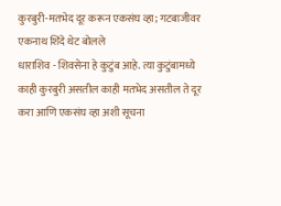कुरबुरी-मतभेद दूर करून एकसंघ व्हा; गटबाजीवर एकनाथ शिंदे थेट बोलले
धाराशिव - शिवसेना हे कुटुंब आहे. त्या कुटुंबामध्ये काही कुरबुरी असतील काही मतभेद असतील ते दूर करा आणि एकसंघ व्हा अशी सूचना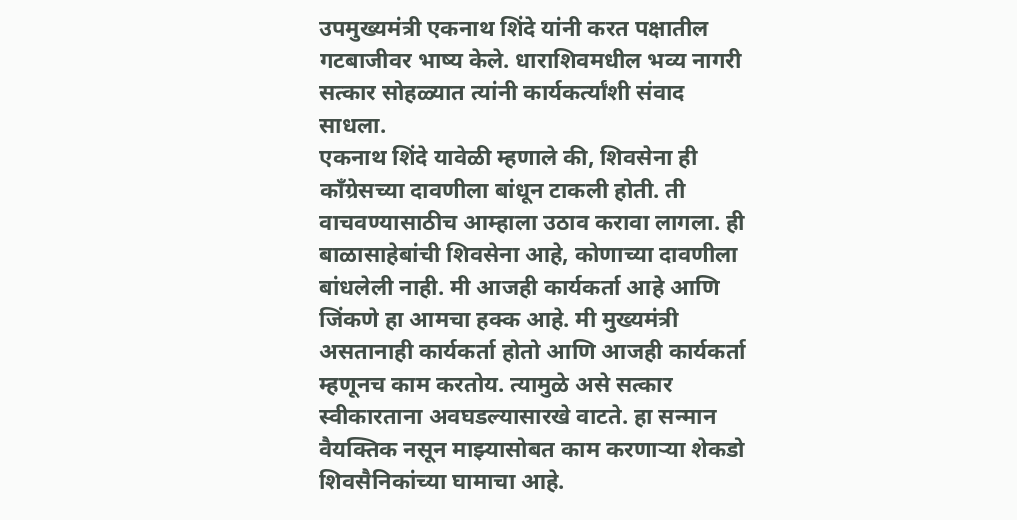उपमुख्यमंत्री एकनाथ शिंदे यांनी करत पक्षातील गटबाजीवर भाष्य केले. धाराशिवमधील भव्य नागरी सत्कार सोहळ्यात त्यांनी कार्यकर्त्यांशी संवाद साधला.
एकनाथ शिंदे यावेळी म्हणाले की, शिवसेना ही काँग्रेसच्या दावणीला बांधून टाकली होती. ती वाचवण्यासाठीच आम्हाला उठाव करावा लागला. ही बाळासाहेबांची शिवसेना आहे, कोणाच्या दावणीला बांधलेली नाही. मी आजही कार्यकर्ता आहे आणि जिंकणे हा आमचा हक्क आहे. मी मुख्यमंत्री असतानाही कार्यकर्ता होतो आणि आजही कार्यकर्ता म्हणूनच काम करतोय. त्यामुळे असे सत्कार स्वीकारताना अवघडल्यासारखे वाटते. हा सन्मान वैयक्तिक नसून माझ्यासोबत काम करणाऱ्या शेकडो शिवसैनिकांच्या घामाचा आहे.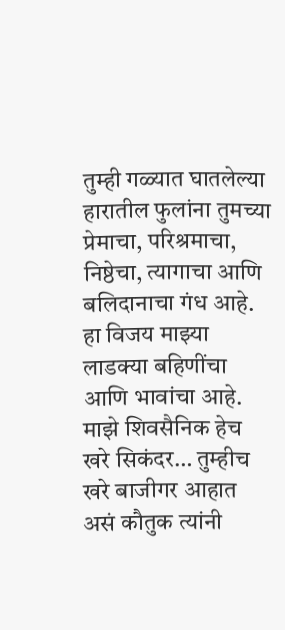तुम्ही गळ्यात घातलेल्या हारातील फुलांना तुमच्या प्रेमाचा, परिश्रमाचा, निष्ठेचा, त्यागाचा आणि बलिदानाचा गंध आहे. हा विजय माझ्या लाडक्या बहिणींचा आणि भावांचा आहे. माझे शिवसैनिक हेच खरे सिकंदर… तुम्हीच खरे बाजीगर आहात असं कौतुक त्यांनी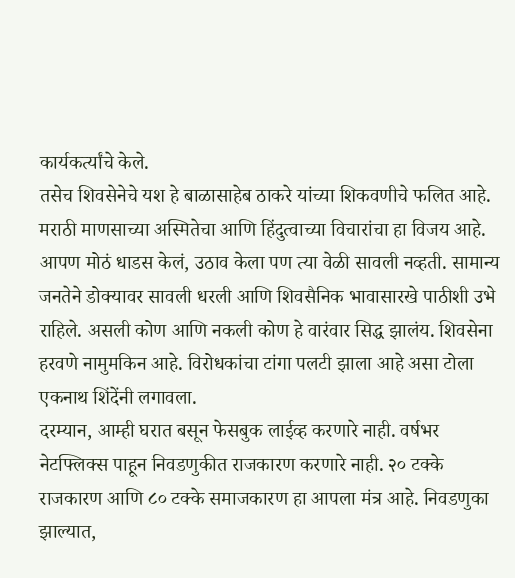कार्यकर्त्यांचे केले.
तसेच शिवसेनेचे यश हे बाळासाहेब ठाकरे यांच्या शिकवणीचे फलित आहे. मराठी माणसाच्या अस्मितेचा आणि हिंदुत्वाच्या विचारांचा हा विजय आहे. आपण मोठं धाडस केलं, उठाव केला पण त्या वेळी सावली नव्हती. सामान्य जनतेने डोक्यावर सावली धरली आणि शिवसैनिक भावासारखे पाठीशी उभे राहिले. असली कोण आणि नकली कोण हे वारंवार सिद्ध झालंय. शिवसेना हरवणे नामुमकिन आहे. विरोधकांचा टांगा पलटी झाला आहे असा टोला एकनाथ शिंदेंनी लगावला.
दरम्यान, आम्ही घरात बसून फेसबुक लाईव्ह करणारे नाही. वर्षभर नेटफ्लिक्स पाहून निवडणुकीत राजकारण करणारे नाही. २० टक्के राजकारण आणि ८० टक्के समाजकारण हा आपला मंत्र आहे. निवडणुका झाल्यात,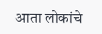आता लोकांचे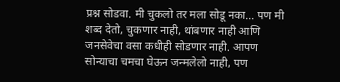प्रश्न सोडवा. मी चुकलो तर मला सोडू नका… पण मी शब्द देतो, चुकणार नाही, थांबणार नाही आणि जनसेवेचा वसा कधीही सोडणार नाही. आपण सोन्याचा चमचा घेऊन जन्मलेलो नाही, पण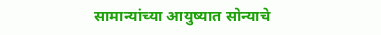सामान्यांच्या आयुष्यात सोन्याचे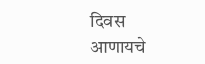दिवस आणायचे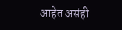आहेत असंही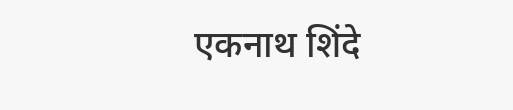एकनाथ शिंदे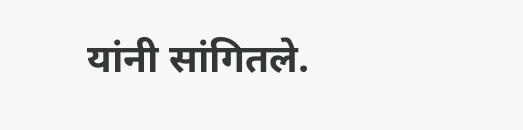यांनी सांगितले.